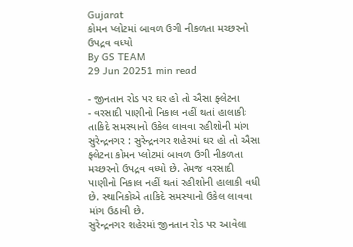Gujarat
કોમન પ્લોટમાં બાવળ ઉગી નીકળતા મચ્છરનો ઉપદ્રવ વધ્યો
By GS TEAM
29 Jun 20251 min read

- જીનતાન રોડ પર ઘર હો તો ઐસા ફ્લેટના
- વરસાદી પાણીનો નિકાલ નહીં થતાં હાલાકીઃ તાકિદે સમસ્યાનો ઉકેલ લાવવા રહીશોની માંગ
સુરેન્દ્રનગર : સુરેન્દ્રનગર શહેરમાં ઘર હો તો ઐસા ફ્લેટના કોમન પ્લોટમાં બાવળ ઉગી નીકળતા મચ્છરનો ઉપદ્રવ વધ્યો છે. તેમજ વરસાદી પાણીનો નિકાલ નહીં થતાં રહીશોની હાલાકી વધી છે. સ્થાનિકોએ તાકિદે સમસ્યાનો ઉકેલ લાવવા માંગ ઉઠાવી છે.
સુરેન્દ્રનગર શહેરમાં જીનતાન રોડ પર આવેલા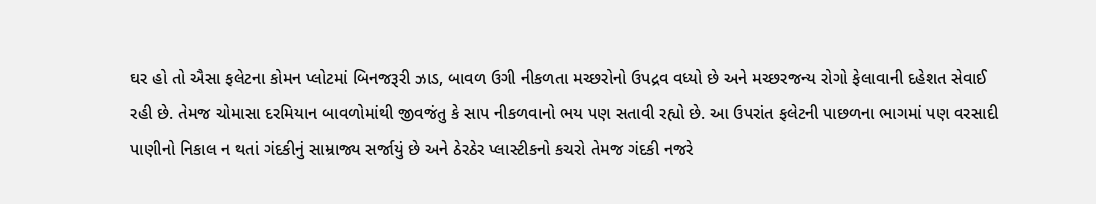ઘર હો તો ઐસા ફલેટના કોમન પ્લોટમાં બિનજરૂરી ઝાડ, બાવળ ઉગી નીકળતા મચ્છરોનો ઉપદ્રવ વધ્યો છે અને મચ્છરજન્ય રોગો ફેલાવાની દહેશત સેવાઈ રહી છે. તેમજ ચોમાસા દરમિયાન બાવળોમાંથી જીવજંતુ કે સાપ નીકળવાનો ભય પણ સતાવી રહ્યો છે. આ ઉપરાંત ફલેટની પાછળના ભાગમાં પણ વરસાદી પાણીનો નિકાલ ન થતાં ગંદકીનું સામ્રાજ્ય સર્જાયું છે અને ઠેરઠેર પ્લાસ્ટીકનો કચરો તેમજ ગંદકી નજરે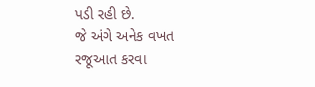પડી રહી છે.
જે અંગે અનેક વખત રજૂઆત કરવા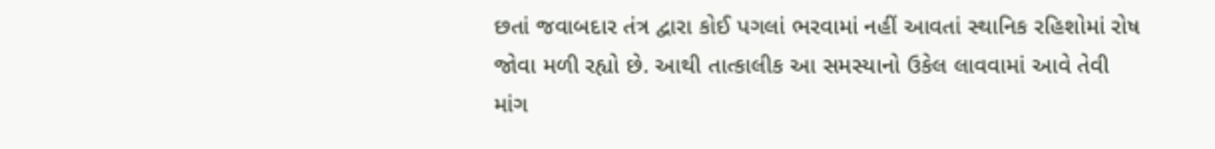છતાં જવાબદાર તંત્ર દ્વારા કોઈ પગલાં ભરવામાં નહીં આવતાં સ્થાનિક રહિશોમાં રોષ જોવા મળી રહ્યો છે. આથી તાત્કાલીક આ સમસ્યાનો ઉકેલ લાવવામાં આવે તેવી માંગ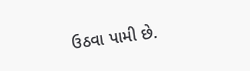ઉઠવા પામી છે.